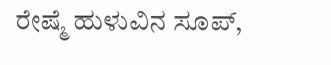ರೇಷ್ಮೆ ಹುಳುವಿನ ಸೂಪ್,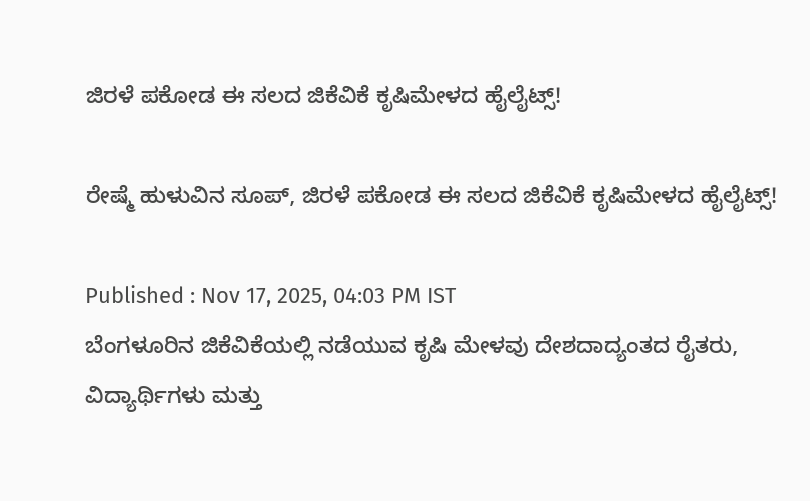ಜಿರಳೆ ಪಕೋಡ ಈ ಸಲದ ಜಿಕೆವಿಕೆ ಕೃಷಿಮೇಳದ ಹೈಲೈಟ್ಸ್!

ರೇಷ್ಮೆ ಹುಳುವಿನ ಸೂಪ್, ಜಿರಳೆ ಪಕೋಡ ಈ ಸಲದ ಜಿಕೆವಿಕೆ ಕೃಷಿಮೇಳದ ಹೈಲೈಟ್ಸ್!

Published : Nov 17, 2025, 04:03 PM IST
ಬೆಂಗಳೂರಿನ ಜಿಕೆವಿಕೆಯಲ್ಲಿ ನಡೆಯುವ ಕೃಷಿ ಮೇಳವು ದೇಶದಾದ್ಯಂತದ ರೈತರು, ವಿದ್ಯಾರ್ಥಿಗಳು ಮತ್ತು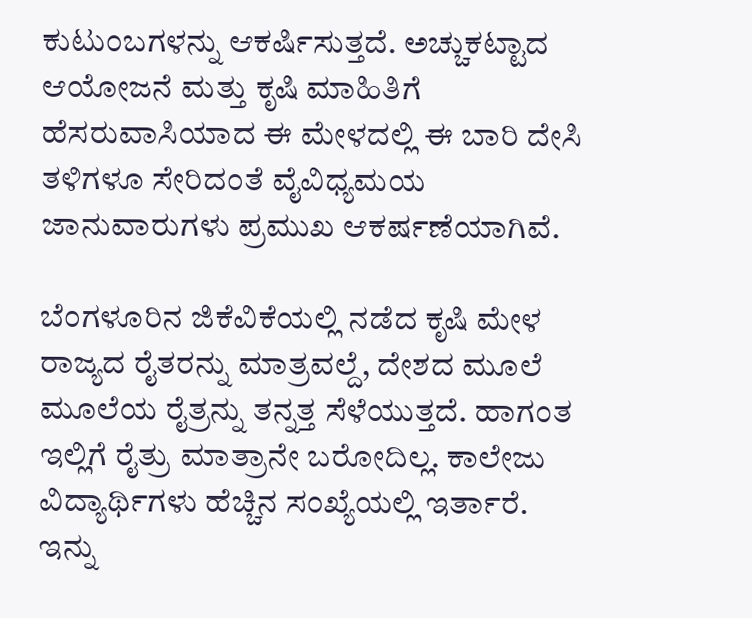ಕುಟುಂಬಗಳನ್ನು ಆಕರ್ಷಿಸುತ್ತದೆ. ಅಚ್ಚುಕಟ್ಟಾದ ಆಯೋಜನೆ ಮತ್ತು ಕೃಷಿ ಮಾಹಿತಿಗೆ ಹೆಸರುವಾಸಿಯಾದ ಈ ಮೇಳದಲ್ಲಿ ಈ ಬಾರಿ ದೇಸಿ ತಳಿಗಳೂ ಸೇರಿದಂತೆ ವೈವಿಧ್ಯಮಯ ಜಾನುವಾರುಗಳು ಪ್ರಮುಖ ಆಕರ್ಷಣೆಯಾಗಿವೆ.

ಬೆಂಗಳೂರಿನ ಜಿಕೆವಿಕೆಯಲ್ಲಿ ನಡೆದ ಕೃಷಿ ಮೇಳ ರಾಜ್ಯದ ರೈತರನ್ನು ಮಾತ್ರವಲ್ದೆ, ದೇಶದ ಮೂಲೆ ಮೂಲೆಯ ರೈತ್ರನ್ನು ತನ್ನತ್ತ ಸೆಳೆಯುತ್ತದೆ. ಹಾಗಂತ ಇಲ್ಲಿಗೆ ರೈತ್ರು ಮಾತ್ರಾನೇ ಬರೋದಿಲ್ಲ. ಕಾಲೇಜು ವಿದ್ಯಾರ್ಥಿಗಳು ಹೆಚ್ಚಿನ ಸಂಖ್ಯೆಯಲ್ಲಿ ಇರ್ತಾರೆ. ಇನ್ನು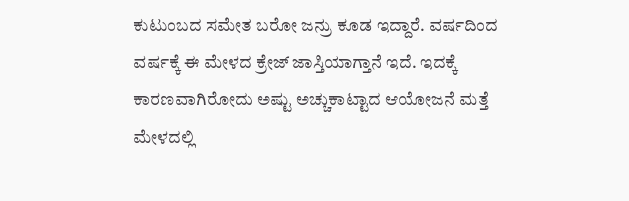ಕುಟುಂಬದ ಸಮೇತ ಬರೋ ಜನ್ರು ಕೂಡ ಇದ್ದಾರೆ. ವರ್ಷದಿಂದ ವರ್ಷಕ್ಕೆ ಈ ಮೇಳದ ಕ್ರೇಜ್ ಜಾಸ್ತಿಯಾಗ್ತಾನೆ ಇದೆ. ಇದಕ್ಕೆ ಕಾರಣವಾಗಿರೋದು ಅಷ್ಟು ಅಚ್ಚುಕಾಟ್ಟಾದ ಆಯೋಜನೆ ಮತ್ತೆ ಮೇಳದಲ್ಲಿ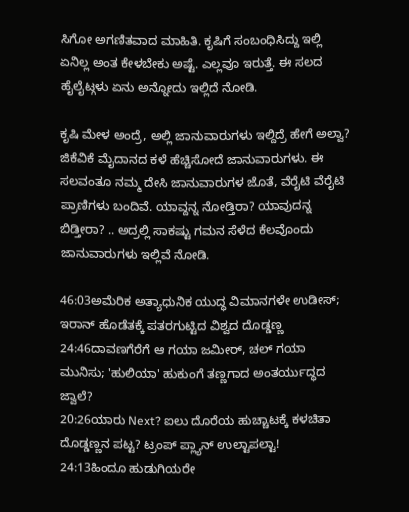ಸಿಗೋ ಅಗಣಿತವಾದ ಮಾಹಿತಿ. ಕೃಷಿಗೆ ಸಂಬಂಧಿಸಿದ್ದು ಇಲ್ಲಿ ಏನಿಲ್ಲ ಅಂತ ಕೇಳಬೇಕು ಅಷ್ಟೆ. ಎಲ್ಲವೂ ಇರುತ್ತೆ. ಈ ಸಲದ ಹೈಲೈಟ್ಗಳು ಏನು ಅನ್ನೋದು ಇಲ್ಲಿದೆ ನೋಡಿ.

ಕೃಷಿ ಮೇಳ ಅಂದ್ರೆ, ಅಲ್ಲಿ ಜಾನುವಾರುಗಳು ಇಲ್ದಿದ್ರೆ ಹೇಗೆ ಅಲ್ವಾ? ಜಿಕೆವಿಕೆ ಮೈದಾನದ ಕಳೆ ಹೆಚ್ಚಿಸೋದೆ ಜಾನುವಾರುಗಳು. ಈ ಸಲವಂತೂ ನಮ್ಮ ದೇಸಿ ಜಾನುವಾರುಗಳ ಜೊತೆ, ವೆರೈಟಿ ವೆರೈಟಿ ಪ್ರಾಣಿಗಳು ಬಂದಿವೆ. ಯಾವ್ದನ್ನ ನೋಡ್ತಿರಾ? ಯಾವುದನ್ನ ಬಿಡ್ತೀರಾ? .. ಅದ್ರಲ್ಲಿ ಸಾಕಷ್ಟು ಗಮನ ಸೆಳೆದ ಕೆಲವೊಂದು ಜಾನುವಾರುಗಳು ಇಲ್ಲಿವೆ ನೋಡಿ.

46:03ಅಮೆರಿಕ ಅತ್ಯಾಧುನಿಕ ಯುದ್ಧ ವಿಮಾನಗಳೇ ಉಡೀಸ್; ಇರಾನ್ ಹೊಡೆತಕ್ಕೆ ಪತರಗುಟ್ಟಿದ ವಿಶ್ವದ ದೊಡ್ಡಣ್ಣ
24:46ದಾವಣಗೆರೆಗೆ ಆ ಗಯಾ ಜಮೀರ್, ಚಲ್ ಗಯಾ ಮುನಿಸು; 'ಹುಲಿಯಾ' ಹುಕುಂಗೆ ತಣ್ಣಗಾದ ಅಂತರ್ಯುದ್ಧದ ಜ್ವಾಲೆ?
20:26ಯಾರು Next? ಐಲು ದೊರೆಯ ಹುಚ್ಚಾಟಕ್ಕೆ ಕಳಚಿತಾ ದೊಡ್ಡಣ್ಣನ ಪಟ್ಟ? ಟ್ರಂಪ್ ಪ್ಲ್ಯಾನ್ ಉಲ್ಟಾಪಲ್ಟಾ!
24:13ಹಿಂದೂ ಹುಡುಗಿಯರೇ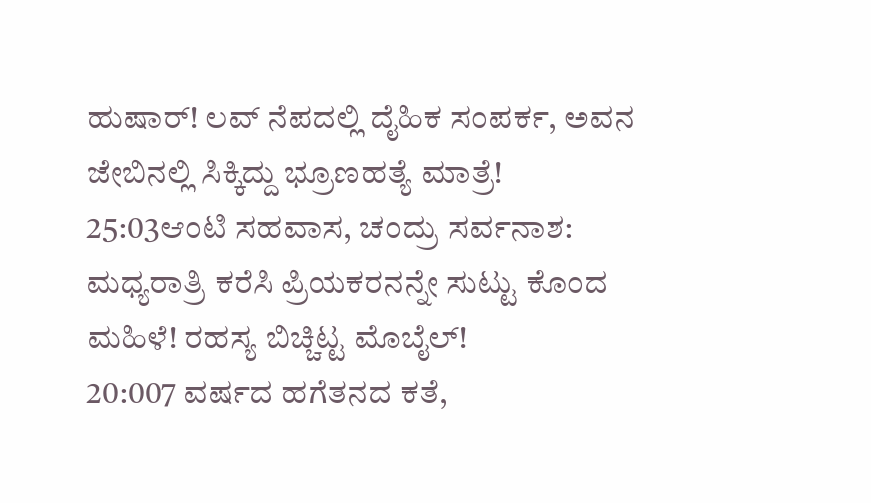ಹುಷಾರ್! ಲವ್ ನೆಪದಲ್ಲಿ ದೈಹಿಕ ಸಂಪರ್ಕ, ಅವನ ಜೇಬಿನಲ್ಲಿ ಸಿಕ್ಕಿದ್ದು ಭ್ರೂಣಹತ್ಯೆ ಮಾತ್ರೆ!
25:03ಆಂಟಿ ಸಹವಾಸ, ಚಂದ್ರು ಸರ್ವನಾಶ: ಮಧ್ಯರಾತ್ರಿ ಕರೆಸಿ ಪ್ರಿಯಕರನನ್ನೇ ಸುಟ್ಟು ಕೊಂದ ಮಹಿಳೆ! ರಹಸ್ಯ ಬಿಚ್ಚಿಟ್ಟ ಮೊಬೈಲ್!
20:007 ವರ್ಷದ ಹಗೆತನದ ಕತೆ,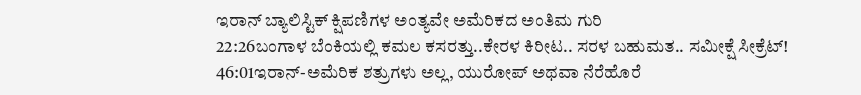ಇರಾನ್ ಬ್ಯಾಲಿಸ್ಟಿಕ್ ಕ್ಷಿಪಣಿಗಳ ಅಂತ್ಯವೇ ಅಮೆರಿಕದ ಅಂತಿಮ ಗುರಿ
22:26ಬಂಗಾಳ ಬೆಂಕಿಯಲ್ಲಿ ಕಮಲ ಕಸರತ್ತು..ಕೇರಳ ಕಿರೀಟ.. ಸರಳ ಬಹುಮತ.. ಸಮೀಕ್ಷೆ ಸೀಕ್ರೆಟ್!
46:01ಇರಾನ್-ಅಮೆರಿಕ ಶತ್ರುಗಳು ಅಲ್ಲ, ಯುರೋಪ್ ಅಥವಾ ನೆರೆಹೊರೆ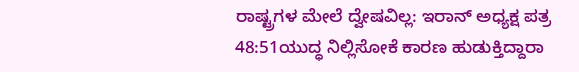ರಾಷ್ಟ್ರಗಳ ಮೇಲೆ ದ್ವೇಷವಿಲ್ಲ: ಇರಾನ್ ಅಧ್ಯಕ್ಷ ಪತ್ರ
48:51ಯುದ್ಧ ನಿಲ್ಲಿಸೋಕೆ ಕಾರಣ ಹುಡುಕ್ತಿದ್ದಾರಾ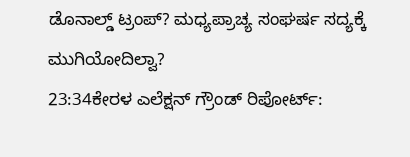ಡೊನಾಲ್ಡ್ ಟ್ರಂಪ್? ಮಧ್ಯಪ್ರಾಚ್ಯ ಸಂಘರ್ಷ ಸದ್ಯಕ್ಕೆ ಮುಗಿಯೋದಿಲ್ವಾ?
23:34ಕೇರಳ ಎಲೆಕ್ಷನ್ ಗ್ರೌಂಡ್ ರಿಪೋರ್ಟ್: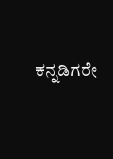ಕನ್ನಡಿಗರೇ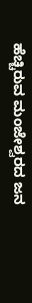ಹೆಚ್ಚಿರುವ ಮಂಜೇಶ್ವರದ ಜನ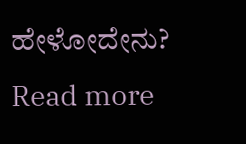ಹೇಳೋದೇನು?
Read more